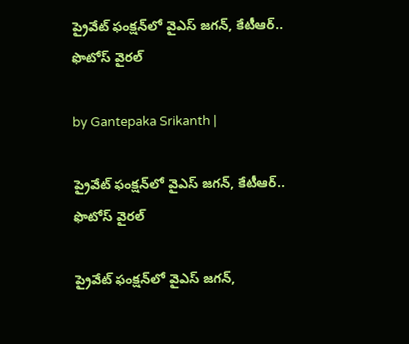ప్రైవేట్ ఫంక్షన్‌లో వైఎస్ జగన్, కేటీఆర్.. ఫొటోస్ వైరల్

by Gantepaka Srikanth |

ప్రైవేట్ ఫంక్షన్‌లో వైఎస్ జగన్, కేటీఆర్.. ఫొటోస్ వైరల్

ప్రైవేట్ ఫంక్షన్‌లో వైఎస్ జగన్,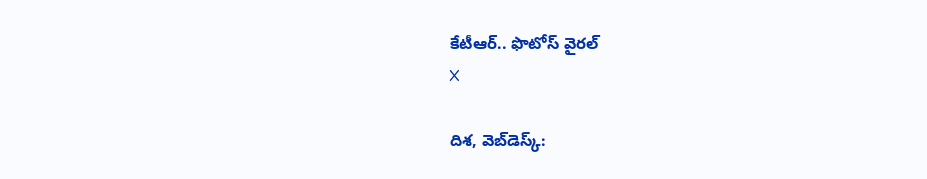కేటీఆర్.. ఫొటోస్ వైరల్
X

దిశ, వెబ్‌డెస్క్: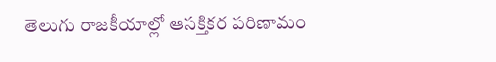తెలుగు రాజకీయాల్లో ఆసక్తికర పరిణామం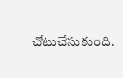చోటుచేసుకుంది.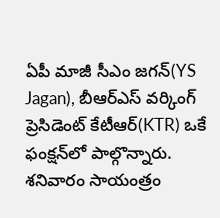ఏపీ మాజీ సీఎం జగన్(YS Jagan), బీఆర్ఎస్ వర్కింగ్ ప్రెసిడెంట్ కేటీఆర్(KTR) ఒకే ఫంక్షన్‌లో పాల్గొన్నారు. శనివారం సాయంత్రం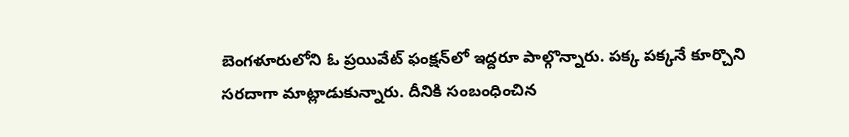బెంగళూరులోని ఓ ప్రయివేట్ ఫంక్షన్‌లో ఇద్దరూ పాల్గొన్నారు. పక్క పక్కనే కూర్చొని సరదాగా మాట్లాడుకున్నారు. దీనికి సంబంధించిన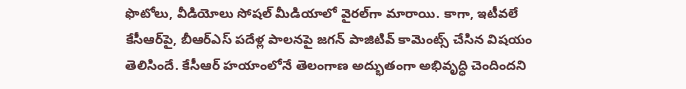ఫొటోలు, వీడియోలు సోషల్ మీడియాలో వైరల్‌గా మారాయి. కాగా, ఇటీవలే కేసీఆర్‌పై, బీఆర్ఎస్ పదేళ్ల పాలనపై జగన్ పాజిటివ్ కామెంట్స్ చేసిన విషయం తెలిసిందే. కేసీఆర్ హయాంలోనే తెలంగాణ అద్భుతంగా అభివృద్ధి చెందిందని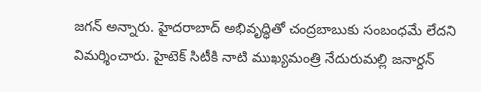జగన్ అన్నారు. హైదరాబాద్ అభివృద్ధితో చంద్రబాబుకు సంబంధమే లేదని విమర్శించారు. హైటెక్‌ సిటీకి నాటి ముఖ్యమంత్రి నేదురుమల్లి జనార్దన్‌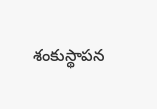శంకుస్థాపన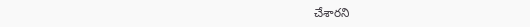చేశారని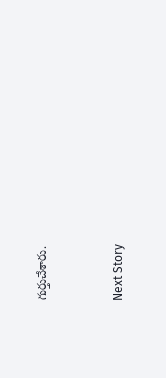గుర్తుచేశారు.


Next Story